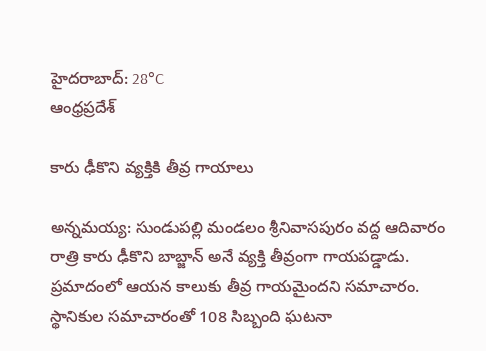హైదరాబాద్: 28°C
ఆంధ్రప్రదేశ్

కారు ఢీకొని వ్యక్తికి తీవ్ర గాయాలు

అన్నమయ్య: సుండుపల్లి మండలం శ్రీనివాసపురం వద్ద ఆదివారం రాత్రి కారు ఢీకొని బాబ్జాన్‌ అనే వ్యక్తి తీవ్రంగా గాయపడ్డాడు. ప్రమాదంలో ఆయన కాలుకు తీవ్ర గాయమైందని సమాచారం. స్థానికుల సమాచారంతో 108 సిబ్బంది ఘటనా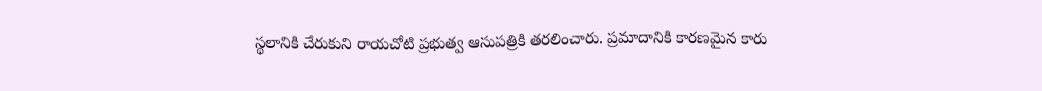స్థలానికి చేరుకుని రాయచోటి ప్రభుత్వ ఆసుపత్రికి తరలించారు. ప్రమాదానికి కారణమైన కారు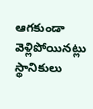ఆగకుండా వెళ్లిపోయినట్లు స్థానికులు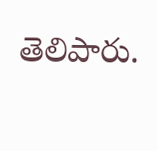తెలిపారు.